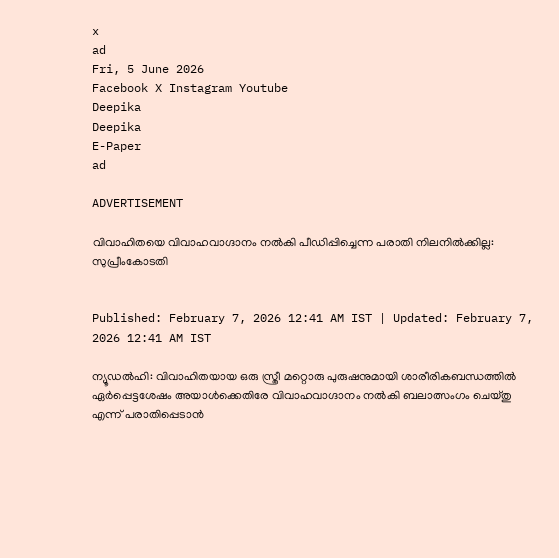x
ad
Fri, 5 June 2026
Facebook X Instagram Youtube
Deepika
Deepika
E-Paper
ad

ADVERTISEMENT

വിവാഹിതയെ വിവാഹവാഗ്ദാനം നല്‍കി പീഡിപ്പിച്ചെന്ന പരാതി നിലനില്‍ക്കില്ല: സുപ്രീംകോടതി


Published: February 7, 2026 12:41 AM IST | Updated: February 7, 2026 12:41 AM IST

ന്യൂഡല്‍ഹി: വിവാഹിതയായ ഒരു സ്ത്രീ മറ്റൊരു പുരുഷനുമായി ശാരീരികബന്ധത്തില്‍ ഏര്‍പ്പെട്ടശേഷം അയാള്‍ക്കെതിരേ വിവാഹവാഗ്ദാനം നല്‍കി ബലാത്സംഗം ചെയ്തു എന്ന് പരാതിപ്പെടാന്‍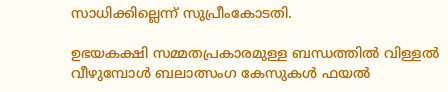സാധിക്കില്ലെന്ന് സുപ്രീംകോടതി.

ഉഭയകക്ഷി സമ്മതപ്രകാരമുള്ള ബന്ധത്തില്‍ വിള്ളല്‍ വീഴുമ്പോള്‍ ബലാത്സംഗ കേസുകള്‍ ഫയല്‍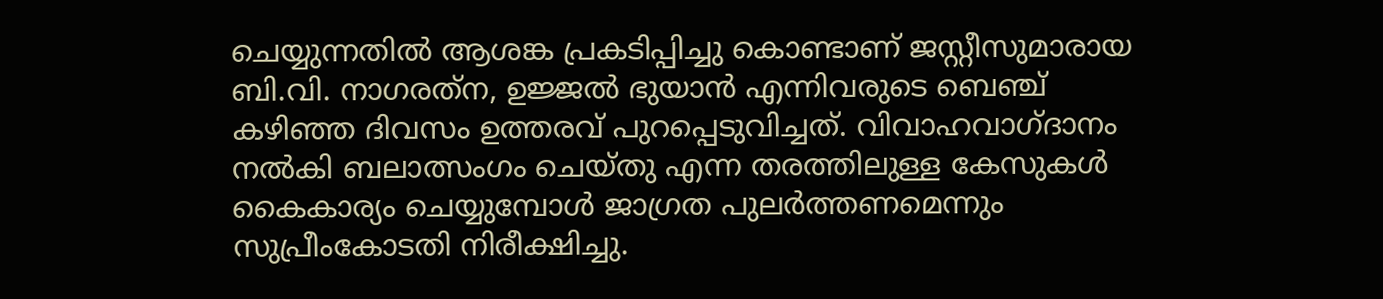ചെയ്യുന്നതില്‍ ആശങ്ക പ്രകടിപ്പിച്ചു കൊണ്ടാണ് ജസ്റ്റീസുമാരായ ബി.വി. നാഗരത്‌ന, ഉജ്ജല്‍ ഭുയാന്‍ എന്നിവരുടെ ബെഞ്ച് കഴിഞ്ഞ ദിവസം ഉത്തരവ് പുറപ്പെടുവിച്ചത്. വിവാഹവാഗ്ദാനം നല്‍കി ബലാത്സംഗം ചെയ്തു എന്ന തരത്തിലുള്ള കേസുകള്‍ കൈകാര്യം ചെയ്യുമ്പോള്‍ ജാഗ്രത പുലര്‍ത്തണമെന്നും സുപ്രീംകോടതി നിരീക്ഷിച്ചു.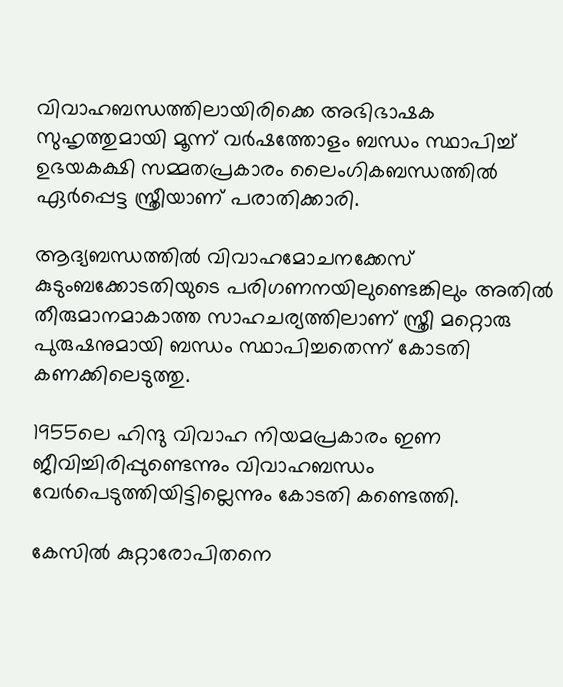വിവാഹബന്ധത്തിലായിരിക്കെ അഭിഭാഷക സുഹൃത്തുമായി മൂന്ന് വര്‍ഷത്തോളം ബന്ധം സ്ഥാപിച്ച് ഉഭയകക്ഷി സമ്മതപ്രകാരം ലൈംഗികബന്ധത്തില്‍ ഏര്‍പ്പെട്ട സ്ത്രീയാണ് പരാതിക്കാരി.

ആദ്യബന്ധത്തില്‍ വിവാഹമോചനക്കേസ് കുടുംബക്കോടതിയുടെ പരിഗണനയിലുണ്ടെങ്കിലും അതില്‍ തീരുമാനമാകാത്ത സാഹചര്യത്തിലാണ് സ്ത്രീ മറ്റൊരു പുരുഷനുമായി ബന്ധം സ്ഥാപിച്ചതെന്ന് കോടതി കണക്കിലെടുത്തു.

1955ലെ ഹിന്ദു വിവാഹ നിയമപ്രകാരം ഇണ ജീവിച്ചിരിപ്പുണ്ടെന്നും വിവാഹബന്ധം വേര്‍പെടുത്തിയിട്ടില്ലെന്നും കോടതി കണ്ടെത്തി.

കേസില്‍ കുറ്റാരോപിതനെ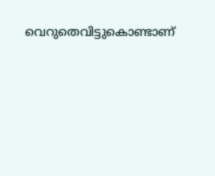വെറുതെവിട്ടുകൊണ്ടാണ്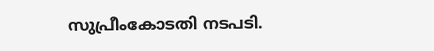സുപ്രീംകോടതി നടപടി.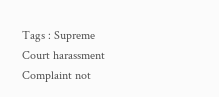Tags : Supreme Court harassment Complaint not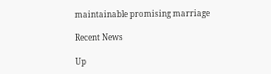maintainable promising marriage

Recent News

Up